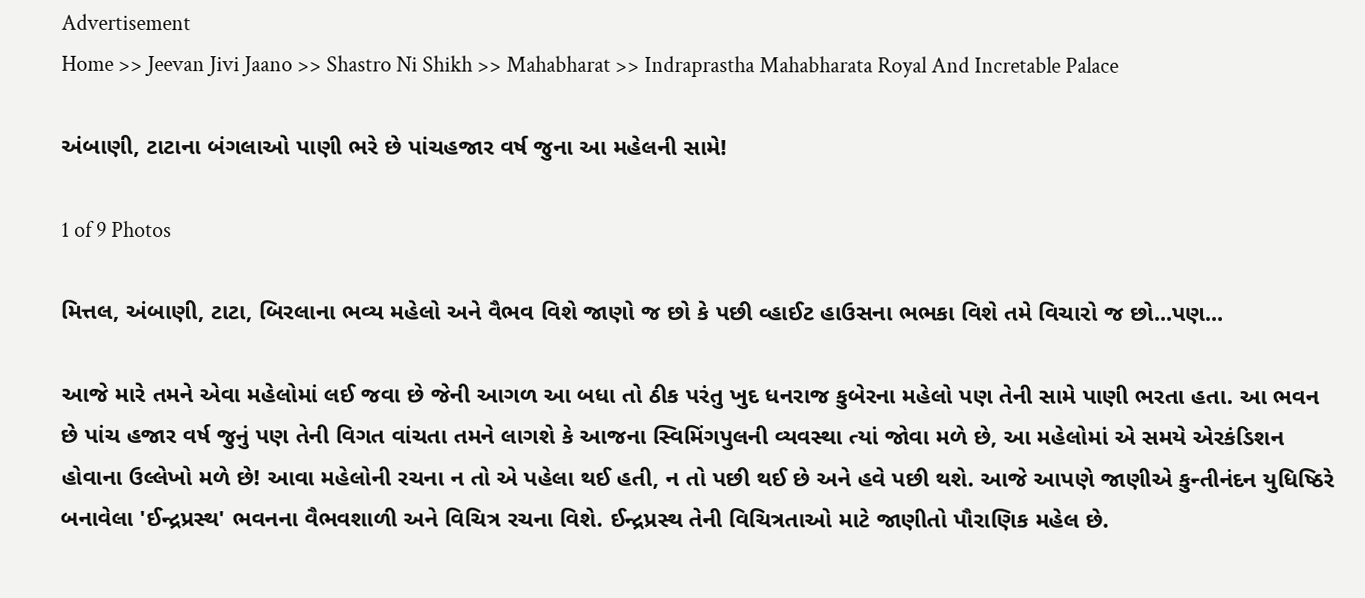Advertisement
Home >> Jeevan Jivi Jaano >> Shastro Ni Shikh >> Mahabharat >> Indraprastha Mahabharata Royal And Incretable Palace

અંબાણી, ટાટાના બંગલાઓ પાણી ભરે છે પાંચહજાર વર્ષ જુના આ મહેલની સામે!

1 of 9 Photos

મિત્તલ, અંબાણી, ટાટા, બિરલાના ભવ્ય મહેલો અને વૈભવ વિશે જાણો જ છો કે પછી વ્હાઈટ હાઉસના ભભકા વિશે તમે વિચારો જ છો...પણ...

આજે મારે તમને એવા મહેલોમાં લઈ જવા છે જેની આગળ આ બધા તો ઠીક પરંતુ ખુદ ધનરાજ કુબેરના મહેલો પણ તેની સામે પાણી ભરતા હતા. આ ભવન છે પાંચ હજાર વર્ષ જુનું પણ તેની વિગત વાંચતા તમને લાગશે કે આજના સ્વિમિંગપુલની વ્યવસ્થા ત્યાં જોવા મળે છે, આ મહેલોમાં એ સમયે એરકંડિશન હોવાના ઉલ્લેખો મળે છે! આવા મહેલોની રચના ન તો એ પહેલા થઈ હતી, ન તો પછી થઈ છે અને હવે પછી થશે. આજે આપણે જાણીએ કુન્તીનંદન યુધિષ્ઠિરે બનાવેલા 'ઈન્દ્રપ્રસ્થ' ભવનના વૈભવશાળી અને વિચિત્ર રચના વિશે. ઈન્દ્રપ્રસ્થ તેની વિચિત્રતાઓ માટે જાણીતો પૌરાણિક મહેલ છે.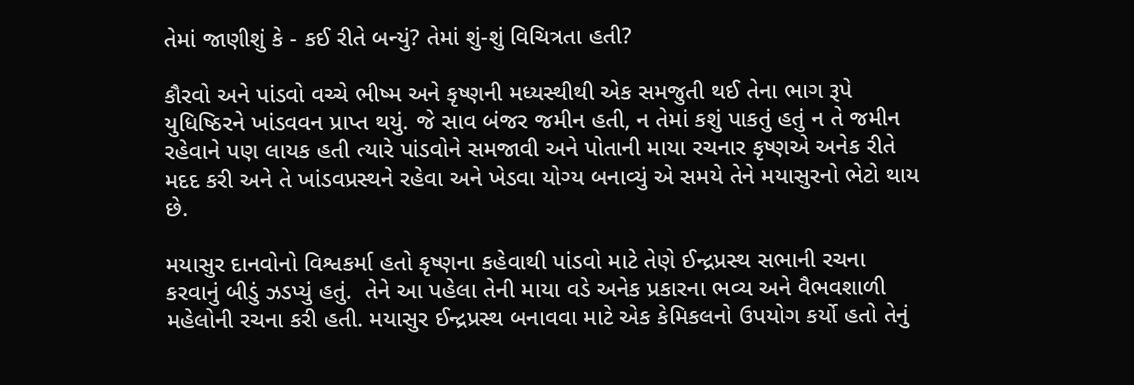તેમાં જાણીશું કે - કઈ રીતે બન્યું? તેમાં શું-શું વિચિત્રતા હતી?

કૌરવો અને પાંડવો વચ્ચે ભીષ્મ અને કૃષ્ણની મધ્યસ્થીથી એક સમજુતી થઈ તેના ભાગ રૂપે યુધિષ્ઠિરને ખાંડવવન પ્રાપ્ત થયું. જે સાવ બંજર જમીન હતી, ન તેમાં કશું પાકતું હતું ન તે જમીન રહેવાને પણ લાયક હતી ત્યારે પાંડવોને સમજાવી અને પોતાની માયા રચનાર કૃષ્ણએ અનેક રીતે મદદ કરી અને તે ખાંડવપ્રસ્થને રહેવા અને ખેડવા યોગ્ય બનાવ્યું એ સમયે તેને મયાસુરનો ભેટો થાય છે.

મયાસુર દાનવોનો વિશ્વકર્મા હતો કૃષ્ણના કહેવાથી પાંડવો માટે તેણે ઈન્દ્રપ્રસ્થ સભાની રચના કરવાનું બીડું ઝડપ્યું હતું.  તેને આ પહેલા તેની માયા વડે અનેક પ્રકારના ભવ્ય અને વૈભવશાળી મહેલોની રચના કરી હતી. મયાસુર ઈન્દ્રપ્રસ્થ બનાવવા માટે એક કેમિકલનો ઉપયોગ કર્યો હતો તેનું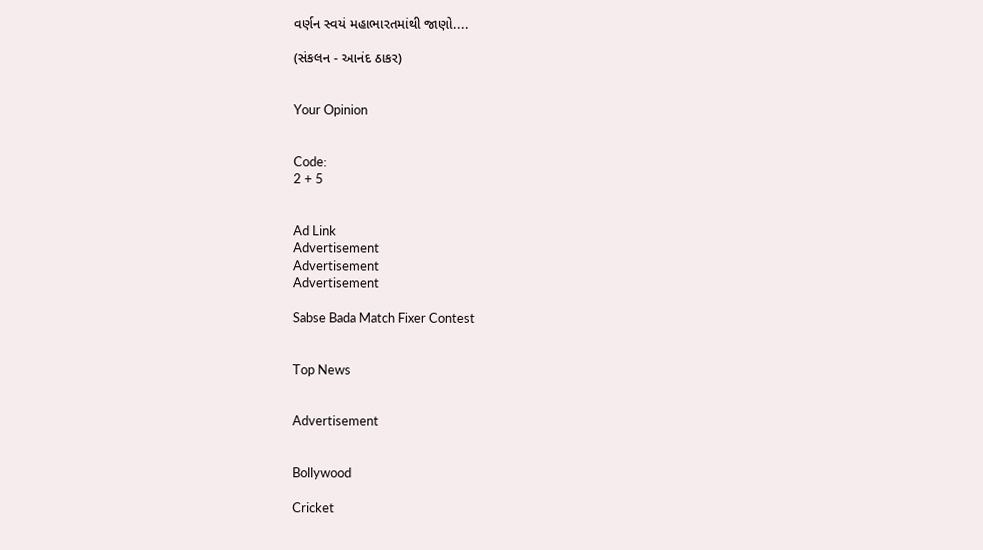વર્ણન સ્વયં મહાભારતમાંથી જાણો....

(સંકલન - આનંદ ઠાકર)


Your Opinion


Code:
2 + 5


Ad Link
Advertisement
Advertisement
Advertisement

Sabse Bada Match Fixer Contest


Top News


Advertisement


Bollywood

Cricket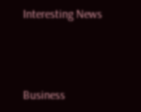Interesting News



Business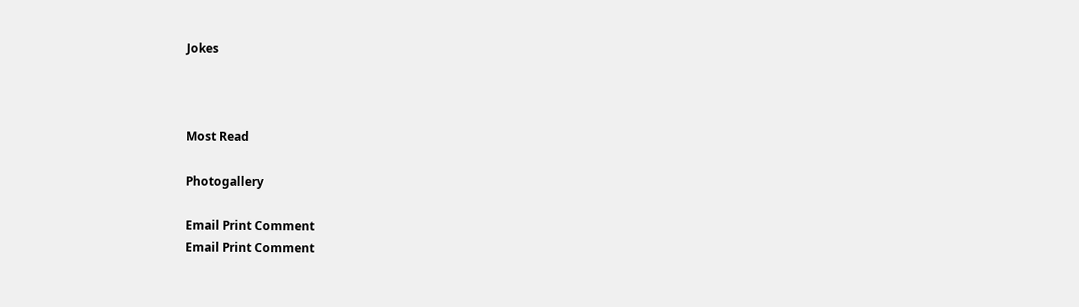Jokes



Most Read

Photogallery

Email Print Comment
Email Print Comment